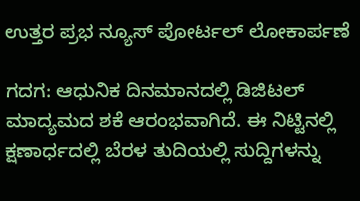ಉತ್ತರ ಪ್ರಭ ನ್ಯೂಸ್ ಪೋರ್ಟಲ್ ಲೋಕಾರ್ಪಣೆ

ಗದಗ: ಆಧುನಿಕ ದಿನಮಾನದಲ್ಲಿ ಡಿಜಿಟಲ್ ಮಾದ್ಯಮದ ಶಕೆ ಆರಂಭವಾಗಿದೆ. ಈ ನಿಟ್ಟಿನಲ್ಲಿ ಕ್ಷಣಾರ್ಧದಲ್ಲಿ ಬೆರಳ ತುದಿಯಲ್ಲಿ ಸುದ್ದಿಗಳನ್ನು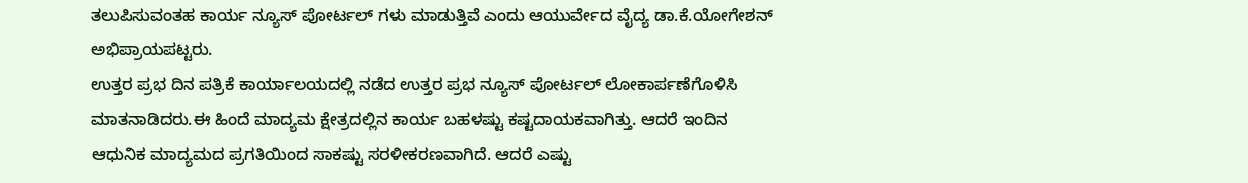ತಲುಪಿಸುವಂತಹ ಕಾರ್ಯ ನ್ಯೂಸ್ ಪೋರ್ಟಲ್ ಗಳು ಮಾಡುತ್ತಿವೆ ಎಂದು ಆಯುರ್ವೇದ ವೈದ್ಯ ಡಾ.ಕೆ.ಯೋಗೇಶನ್ ಅಭಿಪ್ರಾಯಪಟ್ಟರು.
ಉತ್ತರ ಪ್ರಭ ದಿನ ಪತ್ರಿಕೆ ಕಾರ್ಯಾಲಯದಲ್ಲಿ ನಡೆದ ಉತ್ತರ ಪ್ರಭ ನ್ಯೂಸ್ ಪೋರ್ಟಲ್ ಲೋಕಾರ್ಪಣೆಗೊಳಿಸಿ ಮಾತನಾಡಿದರು.ಈ ಹಿಂದೆ ಮಾದ್ಯಮ ಕ್ಷೇತ್ರದಲ್ಲಿನ ಕಾರ್ಯ ಬಹಳಷ್ಟು ಕಷ್ಟದಾಯಕವಾಗಿತ್ತು. ಆದರೆ ಇಂದಿನ ಆಧುನಿಕ ಮಾದ್ಯಮದ ಪ್ರಗತಿಯಿಂದ ಸಾಕಷ್ಟು ಸರಳೀಕರಣವಾಗಿದೆ. ಆದರೆ ಎಷ್ಟು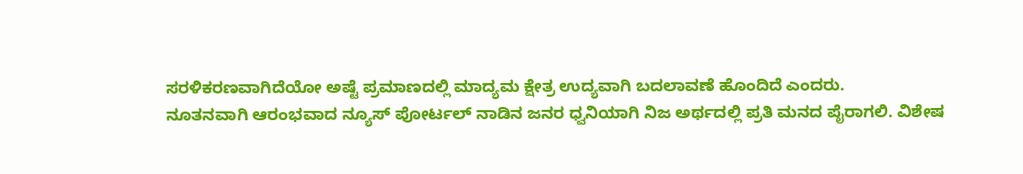ಸರಳಿಕರಣವಾಗಿದೆಯೋ ಅಷ್ಟೆ ಪ್ರಮಾಣದಲ್ಲಿ ಮಾದ್ಯಮ ಕ್ಷೇತ್ರ ಉದ್ಯವಾಗಿ ಬದಲಾವಣೆ ಹೊಂದಿದೆ ಎಂದರು.
ನೂತನವಾಗಿ ಆರಂಭವಾದ ನ್ಯೂಸ್ ಪೋರ್ಟಲ್ ನಾಡಿನ ಜನರ ಧ್ವನಿಯಾಗಿ ನಿಜ ಅರ್ಥದಲ್ಲಿ ಪ್ರತಿ ಮನದ ಪೈರಾಗಲಿ. ವಿಶೇಷ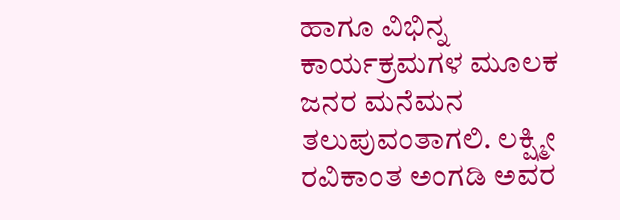ಹಾಗೂ ವಿಭಿನ್ನ ಕಾರ್ಯಕ್ರಮಗಳ ಮೂಲಕ ಜನರ ಮನೆಮನ ತಲುಪುವಂತಾಗಲಿ. ಲಕ್ಷ್ಮೀ ರವಿಕಾಂತ ಅಂಗಡಿ ಅವರ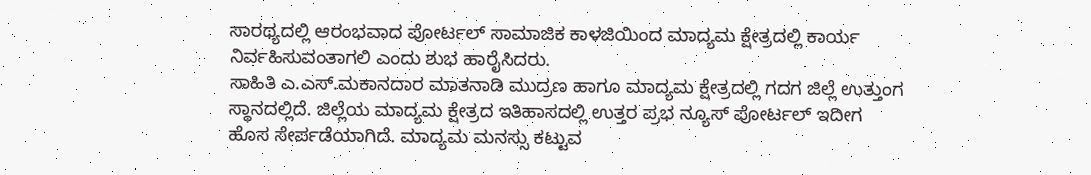ಸಾರಥ್ಯದಲ್ಲಿ ಆರಂಭವಾದ ಪೋರ್ಟಲ್ ಸಾಮಾಜಿಕ ಕಾಳಜಿಯಿಂದ ಮಾದ್ಯಮ ಕ್ಷೇತ್ರದಲ್ಲಿ ಕಾರ್ಯ ನಿರ್ವಹಿಸುವಂತಾಗಲಿ ಎಂದು ಶುಭ ಹಾರೈಸಿದರು.
ಸಾಹಿತಿ ಎ.ಎಸ್.ಮಕಾನದಾರ ಮಾತನಾಡಿ ಮುದ್ರಣ ಹಾಗೂ ಮಾದ್ಯಮ ಕ್ಷೇತ್ರದಲ್ಲಿ ಗದಗ ಜಿಲ್ಲೆ ಉತ್ತುಂಗ ಸ್ಥಾನದಲ್ಲಿದೆ. ಜಿಲ್ಲೆಯ ಮಾದ್ಯಮ ಕ್ಷೇತ್ರದ ಇತಿಹಾಸದಲ್ಲಿ ಉತ್ತರ ಪ್ರಭ ನ್ಯೂಸ್ ಪೋರ್ಟಲ್ ಇದೀಗ ಹೊಸ ಸೇರ್ಪಡೆಯಾಗಿದೆ. ಮಾದ್ಯಮ ಮನಸ್ಸು ಕಟ್ಟುವ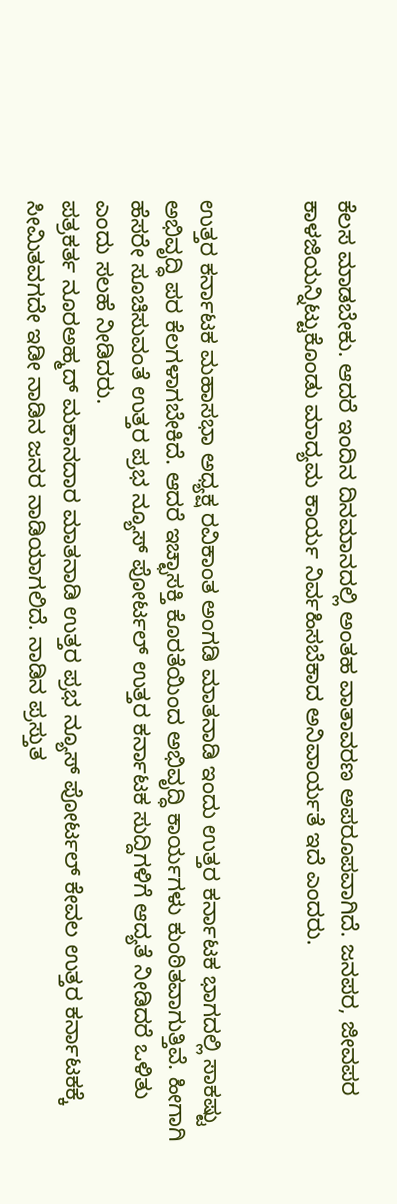ಕೆಲಸ ಮಾಡಬೇಕು. ಆದರೆ ಇಂದಿನ ದಿನಮಾನದಲ್ಲಿ ಅಂತಹ ವಾತಾವರಣ ಅಪರೂಪವಾಗಿದೆ. ಜನಪರ, ಜೀವಪರ ಕಾಳಜಿಯನ್ನಿಟ್ಟುಕೊಂಡು ಮಾದ್ಯಮ ಕಾರ್ಯ ನಿರ್ವಹಿಸಬೆಕಾದ ಅನಿವಾರ್ಯತೆ ಇದೆ ಎಂದರು.


ಉತ್ತರ ಕರ್ನಾಟಕ ಮಹಾಸಭಾ ಅಧ್ಯಕ್ಷ ರವಿಕಾಂತ ಅಂಗಡಿ ಮಾತನಾಡಿ ಇಂದು ಉತ್ತರ ಕರ್ನಾಟಕ ಭಾಗದಲ್ಲಿ ಸಾಕಷ್ಟು ಅಭಿವೃದ್ಧಿ ಪರ ಕೆಲಗಳಾಗಬೇಕಿದೆ. ಆದರೆ ಇಚ್ಛಾಸಕ್ತಿ ಕೊರತೆಯಿಂದ ಅಭಿವೃದ್ಧಿ ಕಾರ್ಯಗಳು ಕುಂಠಿತವಾಗುತ್ತಿವೆ. ಹೀಗಾಗಿ ಹೆಸರೇ ಸೂಚಿಸುವಂತೆ ಉತ್ತರ ಪ್ರಭ ನ್ಯೂಸ್ ಪೋರ್ಟಲ್ ಉತ್ತರ ಕರ್ನಾಟಕ ಸುದ್ದಿಗಳಿಗೆ ಆದ್ಯತೆ ನೀಡಿದರೆ ಒಳಿತು ಎಂದು ಸಲಹೆ ನೀಡಿದರು.
ಪತ್ರಕರ್ತ ನೂರಅಹ್ಮದ್ ಮಕಾನದಾರ ಮಾತನಾಡಿ ಉತ್ತರ ಪ್ರಭ ನ್ಯೂಸ್ ಪೋರ್ಟಲ್ ಕೇವಲ ಉತ್ತರ ಕರ್ನಾಟಕಕ್ಕೆ ಸೀಮಿತವಗದೇ ಇಡೀ ನಾಡಿನ ಜನರ ನಾಡಿಯಾಗಲಿದೆ. ನಾಡಿನ ಪ್ರಸ್ತುತ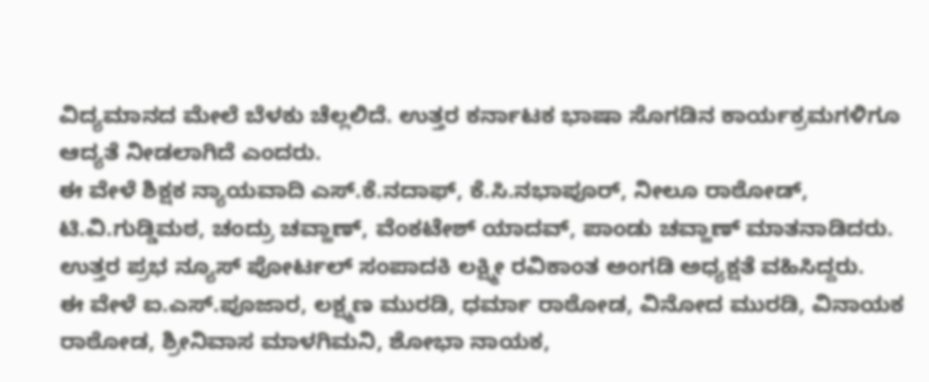ವಿದ್ಯಮಾನದ ಮೇಲೆ ಬೆಳಕು ಚೆಲ್ಲಲಿದೆ. ಉತ್ತರ ಕರ್ನಾಟಕ ಭಾಷಾ ಸೊಗಡಿನ ಕಾರ್ಯಕ್ರಮಗಳಿಗೂ ಆದ್ಯತೆ ನೀಡಲಾಗಿದೆ ಎಂದರು.
ಈ ವೇಳೆ ಶಿಕ್ಷಕ ನ್ಯಾಯವಾದಿ ಎಸ್.ಕೆ.ನದಾಫ್, ಕೆ.ಸಿ.ನಭಾಪೂರ್, ನೀಲೂ ರಾಠೋಡ್, ಟಿ.ವಿ.ಗುಡ್ಡಿಮಠ, ಚಂದ್ರು ಚವ್ಹಾಣ್, ವೆಂಕಟೇಶ್ ಯಾದವ್, ಪಾಂಡು ಚವ್ಹಾಣ್ ಮಾತನಾಡಿದರು.
ಉತ್ತರ ಪ್ರಭ ನ್ಯೂಸ್ ಪೋರ್ಟಲ್ ಸಂಪಾದಕಿ ಲಕ್ಷ್ಮೀ ರವಿಕಾಂತ ಅಂಗಡಿ ಅಧ್ಯಕ್ಷತೆ ವಹಿಸಿದ್ದರು.
ಈ ವೇಳೆ ಐ.ಎಸ್.ಪೂಜಾರ, ಲಕ್ಷ್ಮಣ ಮುರಡಿ, ಧರ್ಮಾ ರಾಠೋಡ, ವಿನೋದ ಮುರಡಿ, ವಿನಾಯಕ ರಾಠೋಡ, ಶ್ರೀನಿವಾಸ ಮಾಳಗಿಮನಿ, ಶೋಭಾ ನಾಯಕ,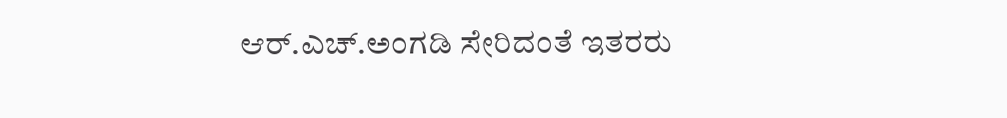ಆರ್.ಎಚ್.ಅಂಗಡಿ ಸೇರಿದಂತೆ ಇತರರು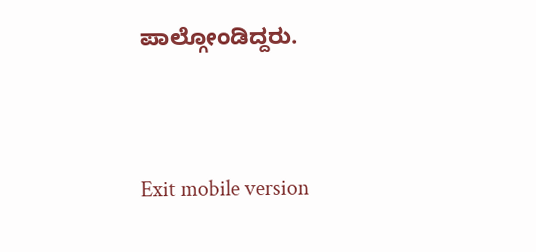ಪಾಲ್ಗೋಂಡಿದ್ದರು.




Exit mobile version